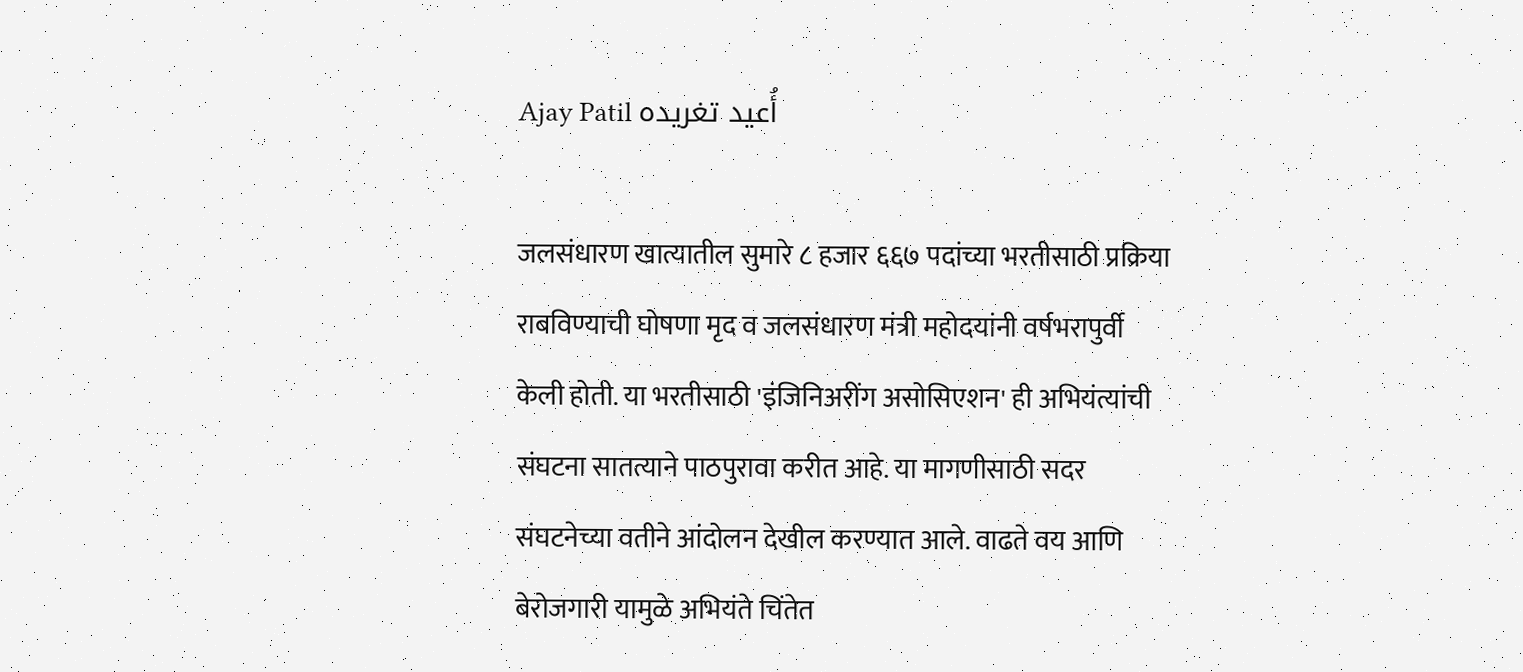Ajay Patil أُعيد تغريده

जलसंधारण खात्यातील सुमारे ८ हजार ६६७ पदांच्या भरतीसाठी प्रक्रिया राबविण्याची घोषणा मृद व जलसंधारण मंत्री महोदयांनी वर्षभरापुर्वी केली होती. या भरतीसाठी 'इंजिनिअरींग असोसिएशन' ही अभियंत्यांची संघटना सातत्याने पाठपुरावा करीत आहे. या मागणीसाठी सदर संघटनेच्या वतीने आंदोलन देखील करण्यात आले. वाढते वय आणि बेरोजगारी यामुळे अभियंते चिंतेत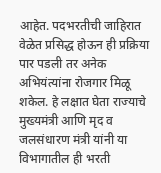आहेत. पदभरतीची जाहिरात वेळेत प्रसिद्ध होऊन ही प्रक्रिया पार पडली तर अनेक अभियंत्यांना रोजगार मिळू शकेल. हे लक्षात घेता राज्याचे मुख्यमंत्री आणि मृद व जलसंधारण मंत्री यांनी या विभागातील ही भरती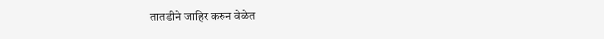तातडीने जाहिर करुन वेळेत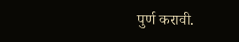पुर्ण करावी.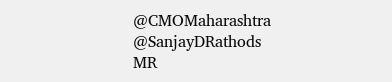@CMOMaharashtra @SanjayDRathods
MR